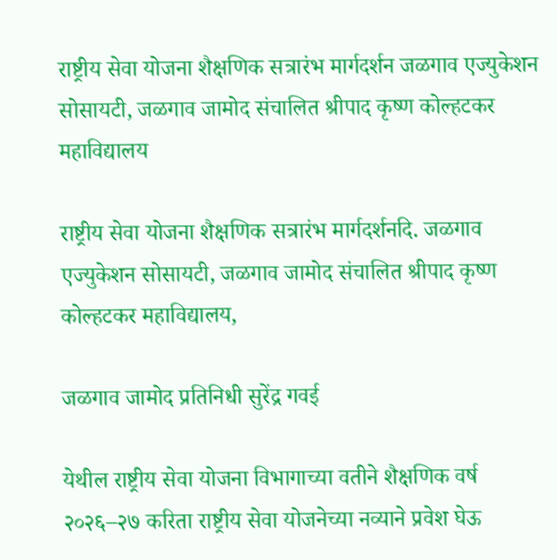राष्ट्रीय सेवा योजना शैक्षणिक सत्रारंभ मार्गदर्शन जळगाव एज्युकेशन सोसायटी, जळगाव जामोद संचालित श्रीपाद कृष्ण कोल्हटकर महाविद्यालय

राष्ट्रीय सेवा योजना शैक्षणिक सत्रारंभ मार्गदर्शनदि. जळगाव एज्युकेशन सोसायटी, जळगाव जामोद संचालित श्रीपाद कृष्ण कोल्हटकर महाविद्यालय,

जळगाव जामोद प्रतिनिधी सुरेंद्र गवई

येथील राष्ट्रीय सेवा योजना विभागाच्या वतीने शैक्षणिक वर्ष २०२६–२७ करिता राष्ट्रीय सेवा योजनेच्या नव्याने प्रवेश घेऊ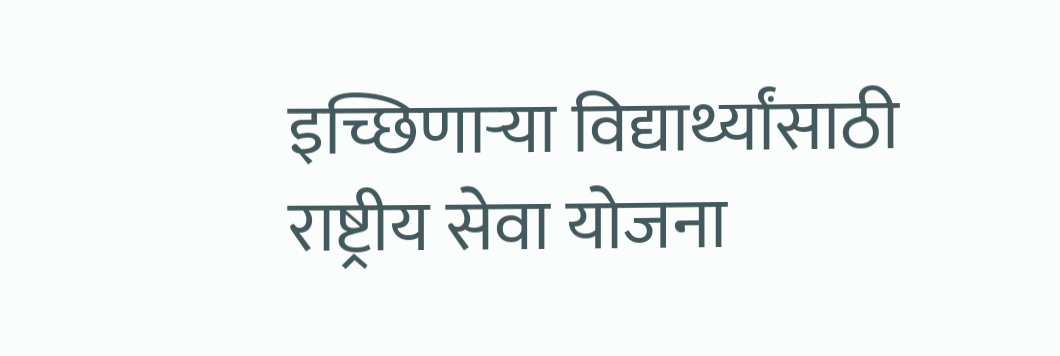इच्छिणाऱ्या विद्यार्थ्यांसाठी राष्ट्रीय सेवा योजना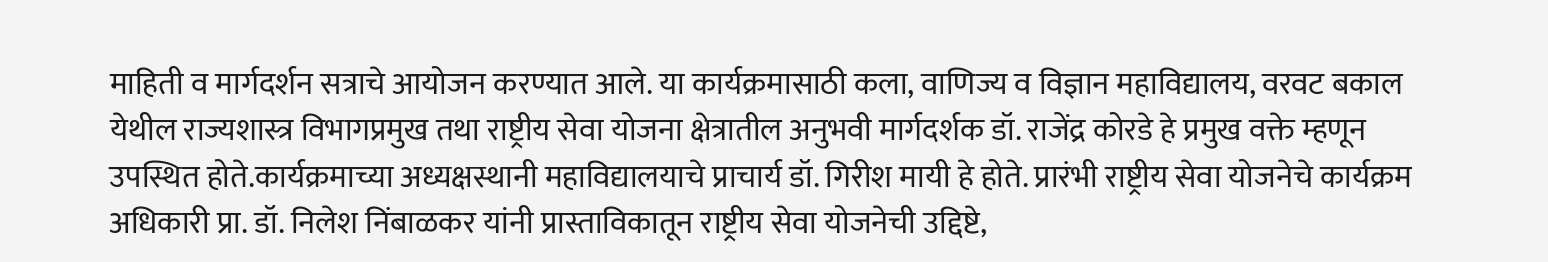माहिती व मार्गदर्शन सत्राचे आयोजन करण्यात आले. या कार्यक्रमासाठी कला, वाणिज्य व विज्ञान महाविद्यालय, वरवट बकाल येथील राज्यशास्त्र विभागप्रमुख तथा राष्ट्रीय सेवा योजना क्षेत्रातील अनुभवी मार्गदर्शक डॉ. राजेंद्र कोरडे हे प्रमुख वक्ते म्हणून उपस्थित होते.कार्यक्रमाच्या अध्यक्षस्थानी महाविद्यालयाचे प्राचार्य डॉ. गिरीश मायी हे होते. प्रारंभी राष्ट्रीय सेवा योजनेचे कार्यक्रम अधिकारी प्रा. डॉ. निलेश निंबाळकर यांनी प्रास्ताविकातून राष्ट्रीय सेवा योजनेची उद्दिष्टे,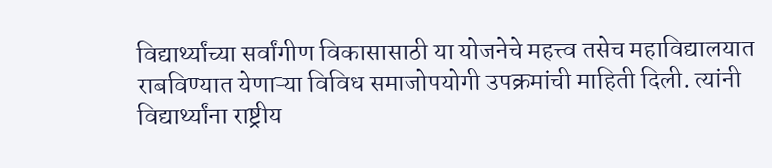विद्यार्थ्यांच्या सर्वांगीण विकासासाठी या योजनेचे महत्त्व तसेच महाविद्यालयात राबविण्यात येणाऱ्या विविध समाजोपयोगी उपक्रमांची माहिती दिली. त्यांनी विद्यार्थ्यांना राष्ट्रीय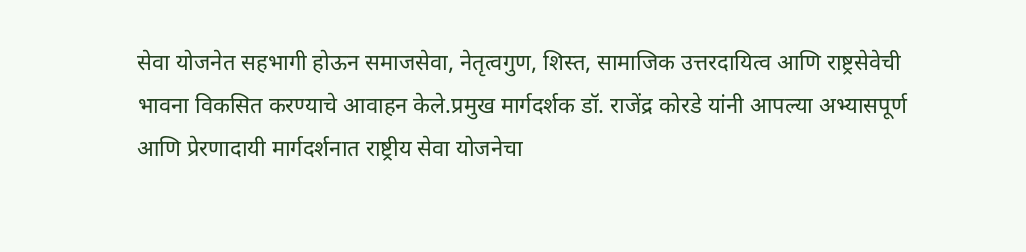सेवा योजनेत सहभागी होऊन समाजसेवा, नेतृत्वगुण, शिस्त, सामाजिक उत्तरदायित्व आणि राष्ट्रसेवेची भावना विकसित करण्याचे आवाहन केले.प्रमुख मार्गदर्शक डॉ. राजेंद्र कोरडे यांनी आपल्या अभ्यासपूर्ण आणि प्रेरणादायी मार्गदर्शनात राष्ट्रीय सेवा योजनेचा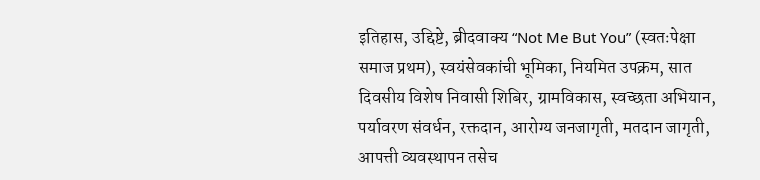इतिहास, उद्दिष्टे, ब्रीदवाक्य “Not Me But You” (स्वतःपेक्षा समाज प्रथम), स्वयंसेवकांची भूमिका, नियमित उपक्रम, सात दिवसीय विशेष निवासी शिबिर, ग्रामविकास, स्वच्छता अभियान, पर्यावरण संवर्धन, रक्तदान, आरोग्य जनजागृती, मतदान जागृती, आपत्ती व्यवस्थापन तसेच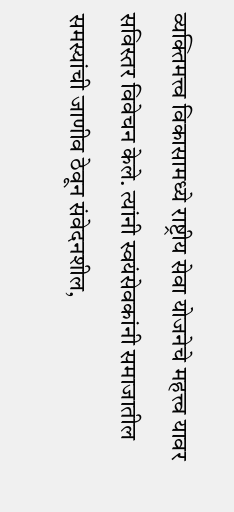व्यक्तिमत्त्व विकासामध्ये राष्ट्रीय सेवा योजनेचे महत्त्व यावर सविस्तर विवेचन केले. त्यांनी स्वयंसेवकांनी समाजातील समस्यांची जाणीव ठेवून संवेदनशील,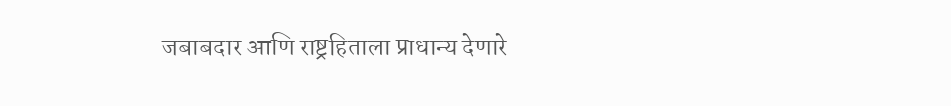जबाबदार आणि राष्ट्रहिताला प्राधान्य देणारे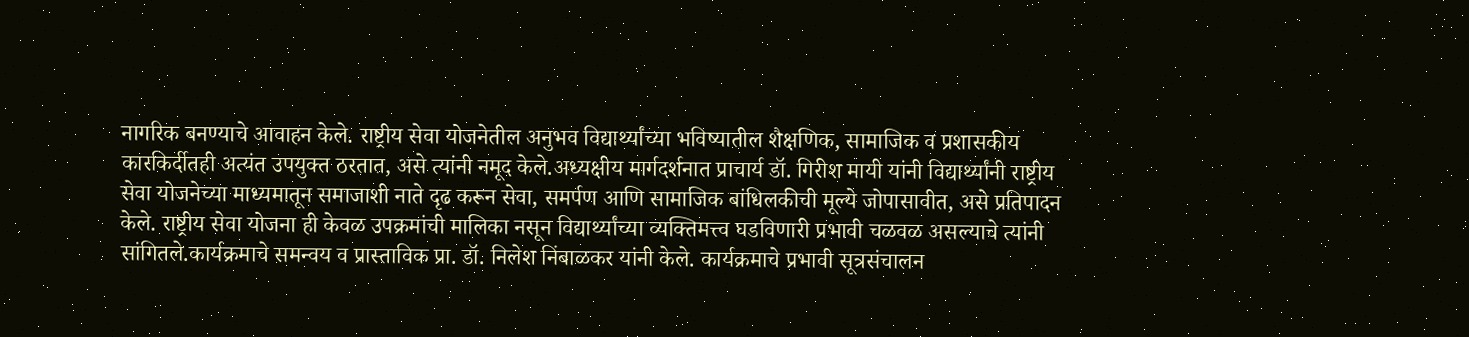नागरिक बनण्याचे आवाहन केले. राष्ट्रीय सेवा योजनेतील अनुभव विद्यार्थ्यांच्या भविष्यातील शैक्षणिक, सामाजिक व प्रशासकीय कारकिर्दीतही अत्यंत उपयुक्त ठरतात, असे त्यांनी नमूद केले.अध्यक्षीय मार्गदर्शनात प्राचार्य डॉ. गिरीश मायी यांनी विद्यार्थ्यांनी राष्ट्रीय सेवा योजनेच्या माध्यमातून समाजाशी नाते दृढ करून सेवा, समर्पण आणि सामाजिक बांधिलकीची मूल्ये जोपासावीत, असे प्रतिपादन केले. राष्ट्रीय सेवा योजना ही केवळ उपक्रमांची मालिका नसून विद्यार्थ्यांच्या व्यक्तिमत्त्व घडविणारी प्रभावी चळवळ असल्याचे त्यांनी सांगितले.कार्यक्रमाचे समन्वय व प्रास्ताविक प्रा. डॉ. निलेश निंबाळकर यांनी केले. कार्यक्रमाचे प्रभावी सूत्रसंचालन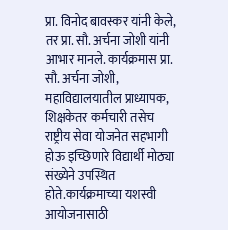प्रा. विनोद बावस्कर यांनी केले, तर प्रा. सौ. अर्चना जोशी यांनी आभार मानले. कार्यक्रमास प्रा. सौ. अर्चना जोशी, महाविद्यालयातील प्राध्यापक, शिक्षकेतर कर्मचारी तसेच राष्ट्रीय सेवा योजनेत सहभागी होऊ इच्छिणारे विद्यार्थी मोठ्या संख्येने उपस्थित होते.कार्यक्रमाच्या यशस्वी आयोजनासाठी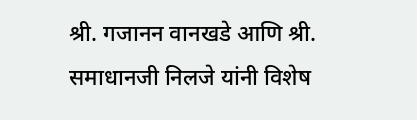श्री. गजानन वानखडे आणि श्री. समाधानजी निलजे यांनी विशेष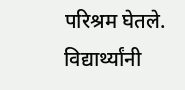परिश्रम घेतले. विद्यार्थ्यांनी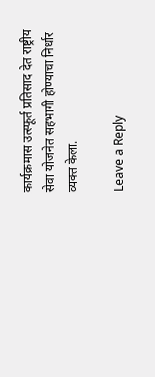कार्यक्रमास उत्स्फूर्त प्रतिसाद देत राष्ट्रीय सेवा योजनेत सहभागी होण्याचा निर्धार व्यक्त केला.

Leave a Reply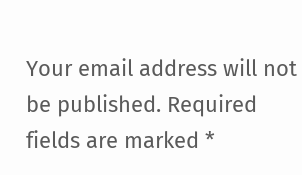Your email address will not be published. Required fields are marked *